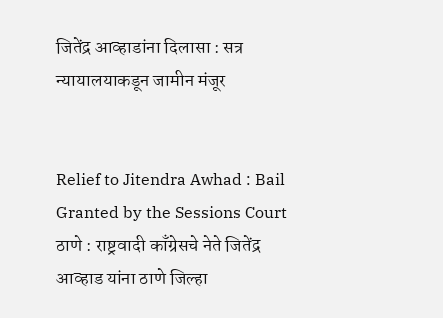जितेंद्र आव्हाडांना दिलासा : सत्र न्यायालयाकडून जामीन मंजूर


Relief to Jitendra Awhad : Bail Granted by the Sessions Court ठाणे : राष्ट्रवादी काँग्रेसचे नेते जितेंद्र आव्हाड यांना ठाणे जिल्हा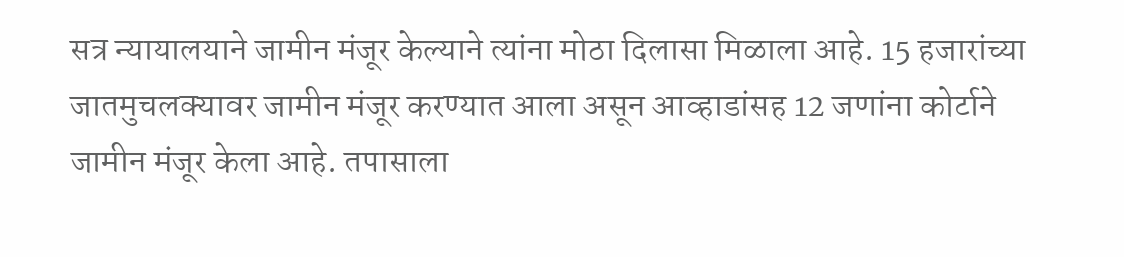सत्र न्यायालयाने जामीन मंजूर केल्याने त्यांना मोठा दिलासा मिळाला आहे. 15 हजारांच्या जातमुचलक्यावर जामीन मंजूर करण्यात आला असून आव्हाडांसह 12 जणांना कोर्टाने जामीन मंजूर केला आहे. तपासाला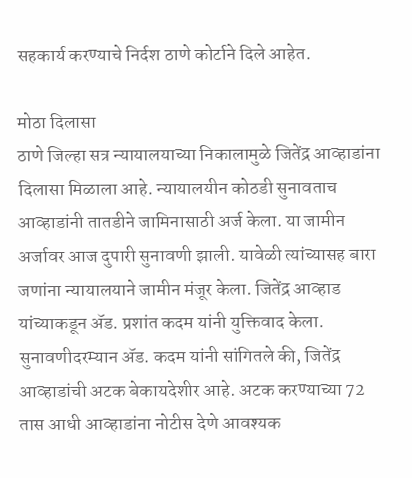सहकार्य करण्याचे निर्दश ठाणे कोर्टाने दिले आहेत.

मोठा दिलासा
ठाणे जिल्हा सत्र न्यायालयाच्या निकालामुळे जितेंद्र आव्हाडांना दिलासा मिळाला आहे. न्यायालयीन कोठडी सुनावताच आव्हाडांनी तातडीने जामिनासाठी अर्ज केला. या जामीन अर्जावर आज दुपारी सुनावणी झाली. यावेळी त्यांच्यासह बारा जणांना न्यायालयाने जामीन मंजूर केला. जितेंद्र आव्हाड यांच्याकडून अ‍ॅड. प्रशांत कदम यांनी युक्तिवाद केला. सुनावणीदरम्यान अ‍ॅड. कदम यांनी सांगितले की, जितेंद्र आव्हाडांची अटक बेकायदेशीर आहे. अटक करण्याच्या 72 तास आधी आव्हाडांना नोटीस देणे आवश्यक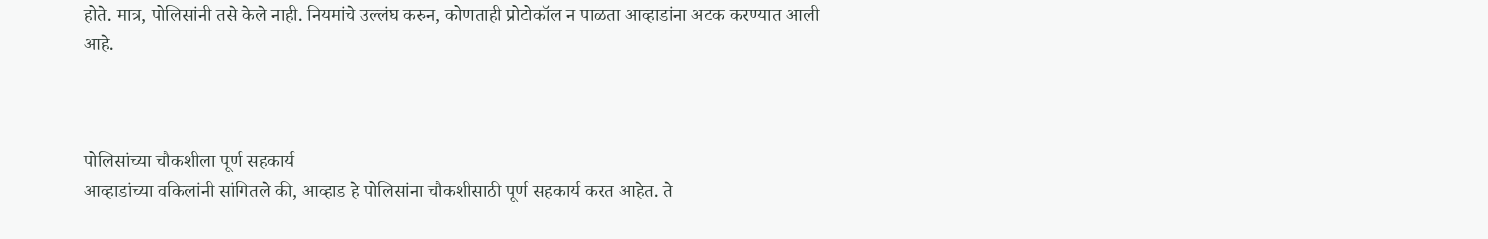होते. मात्र, पोलिसांनी तसे केले नाही. नियमांचे उल्लंघ करुन, कोणताही प्रोटोकॉल न पाळता आव्हाडांना अटक करण्यात आली आहे.



पोलिसांच्या चौकशीला पूर्ण सहकार्य
आव्हाडांच्या वकिलांनी सांगितले की, आव्हाड हे पोलिसांना चौकशीसाठी पूर्ण सहकार्य करत आहेत. ते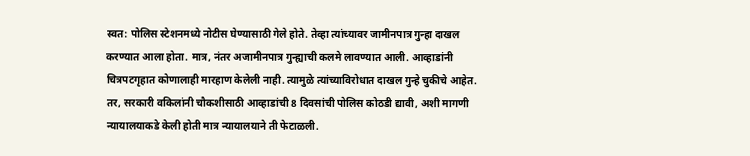स्वत: पोलिस स्टेशनमध्ये नोटीस घेण्यासाठी गेले होते. तेव्हा त्यांच्यावर जामीनपात्र गुन्हा दाखल करण्यात आला होता. मात्र, नंतर अजामीनपात्र गुन्ह्याची कलमे लावण्यात आली. आव्हाडांनी चित्रपटगृहात कोणालाही मारहाण केलेली नाही. त्यामुळे त्यांच्याविरोधात दाखल गुन्हे चुकीचे आहेत. तर, सरकारी वकिलांनी चौकशीसाठी आव्हाडांची 8 दिवसांची पोलिस कोठडी द्यावी, अशी मागणी न्यायालयाकडे केली होती मात्र न्यायालयाने ती फेटाळली.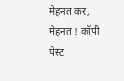मेहनत कर, मेहनत ! कॉपी पेस्ट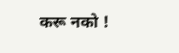करू नको !